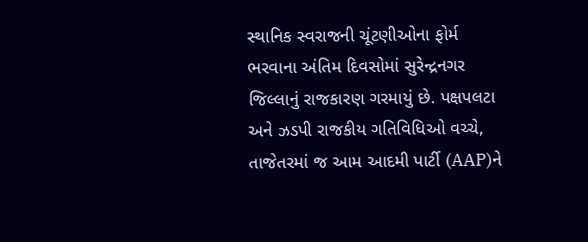સ્થાનિક સ્વરાજની ચૂંટણીઓના ફોર્મ ભરવાના અંતિમ દિવસોમાં સુરેન્દ્રનગર જિલ્લાનું રાજકારણ ગરમાયું છે. પક્ષપલટા અને ઝડપી રાજકીય ગતિવિધિઓ વચ્ચે, તાજેતરમાં જ આમ આદમી પાર્ટી (AAP)ને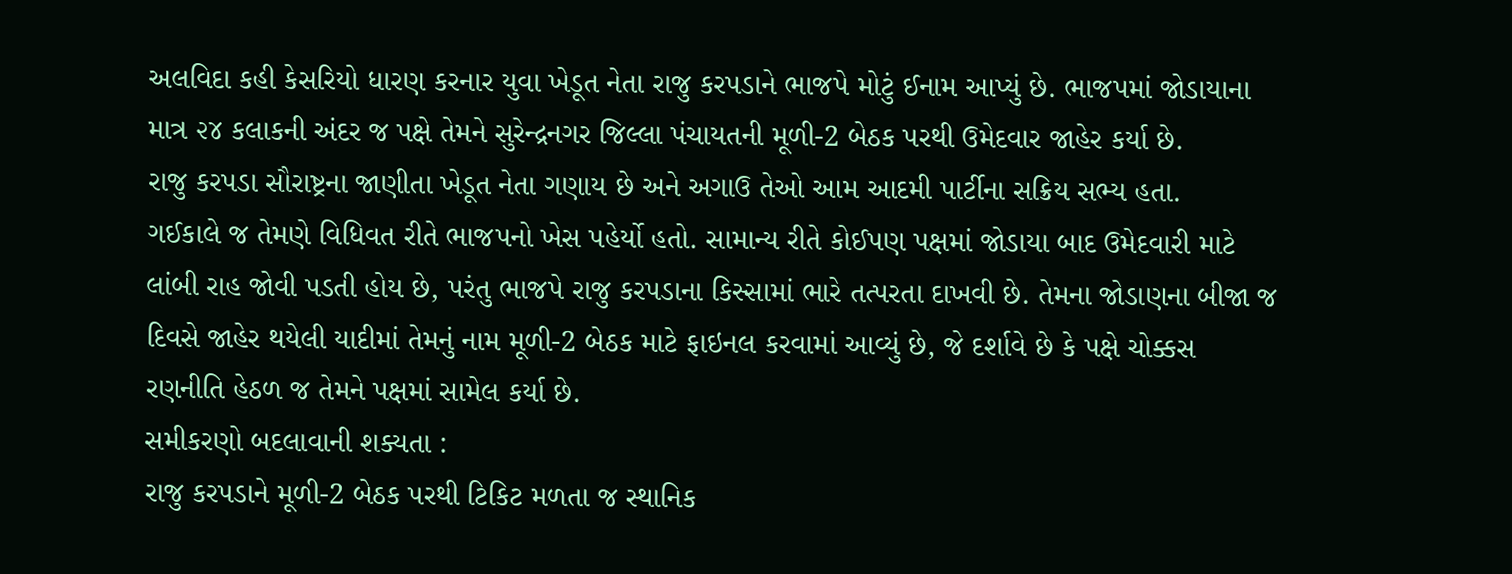અલવિદા કહી કેસરિયો ધારણ કરનાર યુવા ખેડૂત નેતા રાજુ કરપડાને ભાજપે મોટું ઈનામ આપ્યું છે. ભાજપમાં જોડાયાના માત્ર ૨૪ કલાકની અંદર જ પક્ષે તેમને સુરેન્દ્રનગર જિલ્લા પંચાયતની મૂળી-2 બેઠક પરથી ઉમેદવાર જાહેર કર્યા છે.
રાજુ કરપડા સૌરાષ્ટ્રના જાણીતા ખેડૂત નેતા ગણાય છે અને અગાઉ તેઓ આમ આદમી પાર્ટીના સક્રિય સભ્ય હતા.
ગઈકાલે જ તેમણે વિધિવત રીતે ભાજપનો ખેસ પહેર્યો હતો. સામાન્ય રીતે કોઈપણ પક્ષમાં જોડાયા બાદ ઉમેદવારી માટે લાંબી રાહ જોવી પડતી હોય છે, પરંતુ ભાજપે રાજુ કરપડાના કિસ્સામાં ભારે તત્પરતા દાખવી છે. તેમના જોડાણના બીજા જ દિવસે જાહેર થયેલી યાદીમાં તેમનું નામ મૂળી-2 બેઠક માટે ફાઇનલ કરવામાં આવ્યું છે, જે દર્શાવે છે કે પક્ષે ચોક્કસ રણનીતિ હેઠળ જ તેમને પક્ષમાં સામેલ કર્યા છે.
સમીકરણો બદલાવાની શક્યતા :
રાજુ કરપડાને મૂળી-2 બેઠક પરથી ટિકિટ મળતા જ સ્થાનિક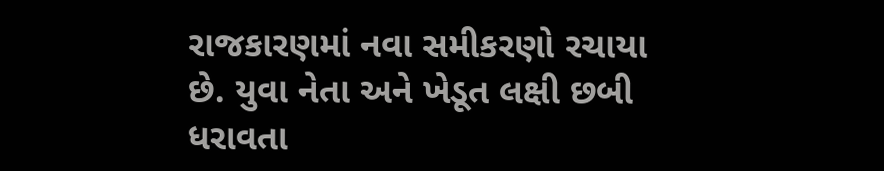રાજકારણમાં નવા સમીકરણો રચાયા છે. યુવા નેતા અને ખેડૂત લક્ષી છબી ધરાવતા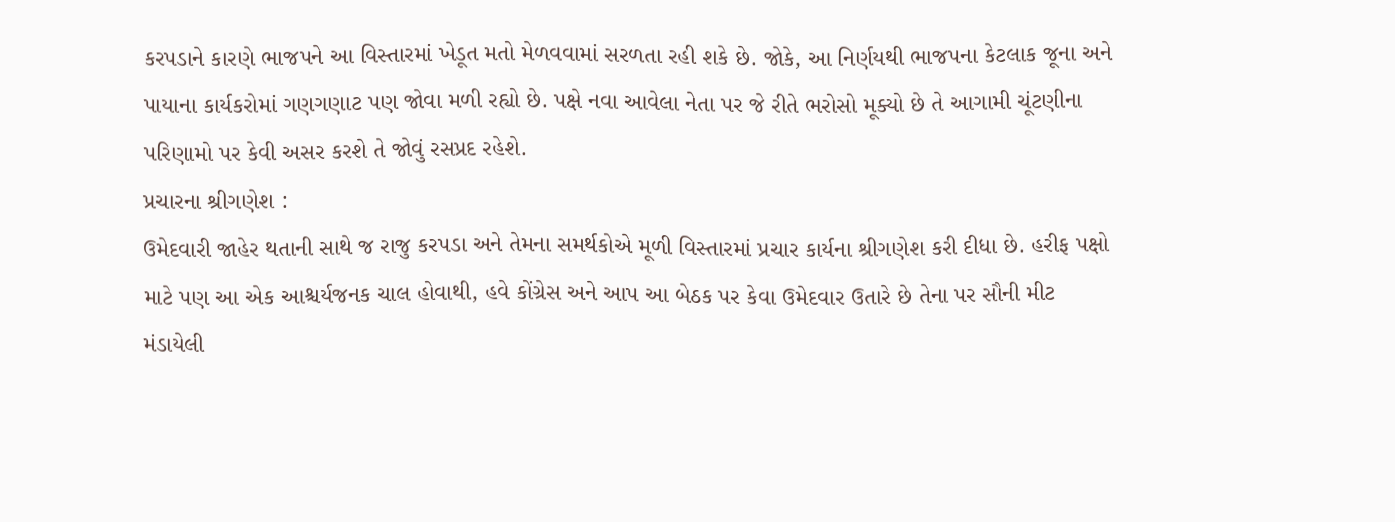કરપડાને કારણે ભાજપને આ વિસ્તારમાં ખેડૂત મતો મેળવવામાં સરળતા રહી શકે છે. જોકે, આ નિર્ણયથી ભાજપના કેટલાક જૂના અને પાયાના કાર્યકરોમાં ગણગણાટ પણ જોવા મળી રહ્યો છે. પક્ષે નવા આવેલા નેતા પર જે રીતે ભરોસો મૂક્યો છે તે આગામી ચૂંટણીના પરિણામો પર કેવી અસર કરશે તે જોવું રસપ્રદ રહેશે.
પ્રચારના શ્રીગણેશ :
ઉમેદવારી જાહેર થતાની સાથે જ રાજુ કરપડા અને તેમના સમર્થકોએ મૂળી વિસ્તારમાં પ્રચાર કાર્યના શ્રીગણેશ કરી દીધા છે. હરીફ પક્ષો માટે પણ આ એક આશ્ચર્યજનક ચાલ હોવાથી, હવે કોંગ્રેસ અને આપ આ બેઠક પર કેવા ઉમેદવાર ઉતારે છે તેના પર સૌની મીટ મંડાયેલી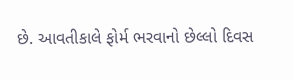છે. આવતીકાલે ફોર્મ ભરવાનો છેલ્લો દિવસ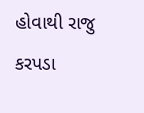હોવાથી રાજુ કરપડા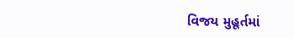વિજય મુહૂર્તમાં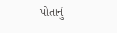પોતાનું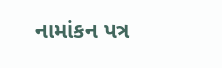નામાંકન પત્ર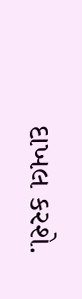દાખલ કરશે.